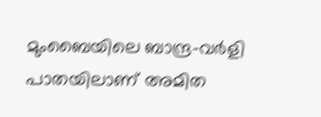മുംബൈയിലെ ബാന്ദ്ര-വര്‍ളി പാതയിലാണ് അമിത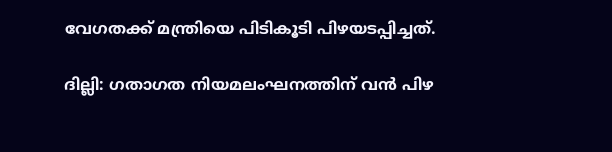വേഗതക്ക് മന്ത്രിയെ പിടികൂടി പിഴയടപ്പിച്ചത്.

ദില്ലി: ഗതാഗത നിയമലംഘനത്തിന് വന്‍ പിഴ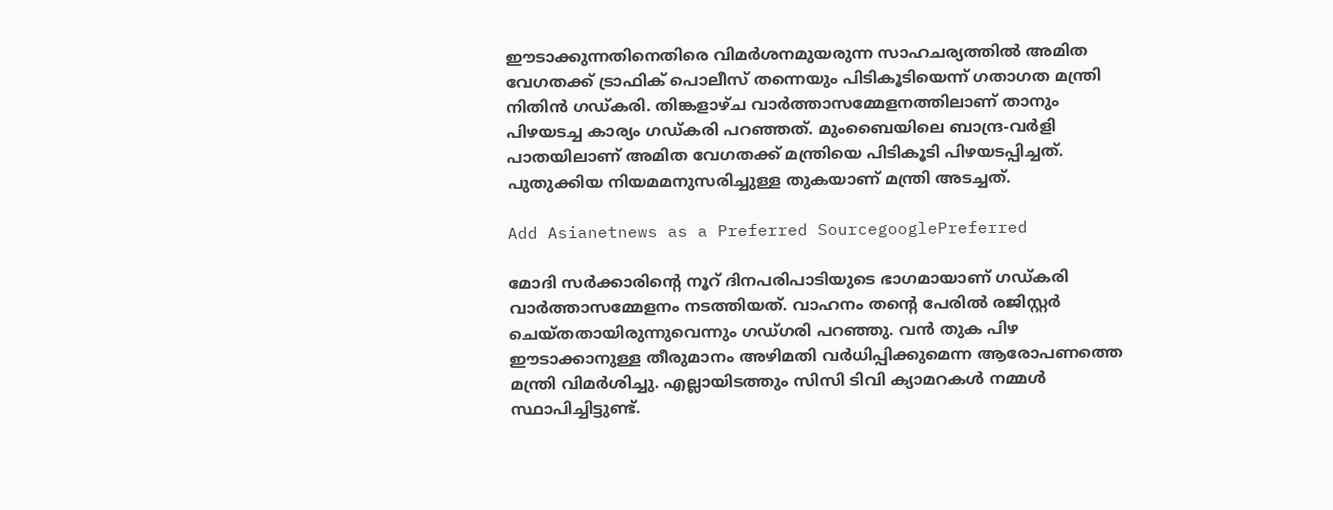ഈടാക്കുന്നതിനെതിരെ വിമര്‍ശനമുയരുന്ന സാഹചര്യത്തില്‍ അമിത വേഗതക്ക് ട്രാഫിക് പൊലീസ് തന്നെയും പിടികൂടിയെന്ന് ഗതാഗത മന്ത്രി നിതിന്‍ ഗഡ്കരി. തിങ്കളാഴ്ച വാര്‍ത്താസമ്മേളനത്തിലാണ് താനും പിഴയടച്ച കാര്യം ഗഡ്കരി പറഞ്ഞത്. മുംബൈയിലെ ബാന്ദ്ര-വര്‍ളി പാതയിലാണ് അമിത വേഗതക്ക് മന്ത്രിയെ പിടികൂടി പിഴയടപ്പിച്ചത്. പുതുക്കിയ നിയമമനുസരിച്ചുള്ള തുകയാണ് മന്ത്രി അടച്ചത്.

Add Asianetnews as a Preferred SourcegooglePreferred

മോദി സര്‍ക്കാരിന്റെ നൂറ് ദിനപരിപാടിയുടെ ഭാഗമായാണ് ഗഡ്കരി വാര്‍ത്താസമ്മേളനം നടത്തിയത്. വാഹനം തന്‍റെ പേരില്‍ രജിസ്റ്റര്‍ ചെയ്തതായിരുന്നുവെന്നും ഗഡ്ഗരി പറഞ്ഞു. വന്‍ തുക പിഴ ഈടാക്കാനുള്ള തീരുമാനം അഴിമതി വര്‍ധിപ്പിക്കുമെന്ന ആരോപണത്തെ മന്ത്രി വിമര്‍ശിച്ചു. എല്ലായിടത്തും സിസി ടിവി ക്യാമറകള്‍ നമ്മള്‍ സ്ഥാപിച്ചിട്ടുണ്ട്.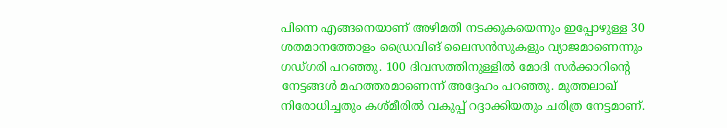പിന്നെ എങ്ങനെയാണ് അഴിമതി നടക്കുകയെന്നും ഇപ്പോഴുള്ള 30 ശതമാനത്തോളം ഡ്രൈവിങ് ലൈസന്‍സുകളും വ്യാജമാണെന്നും ഗഡ്ഗരി പറഞ്ഞു. 100 ദിവസത്തിനുള്ളില്‍ മോദി സര്‍ക്കാറിന്‍റെ നേട്ടങ്ങള്‍ മഹത്തരമാണെന്ന് അദ്ദേഹം പറഞ്ഞു. മുത്തലാഖ് നിരോധിച്ചതും കശ്മീരില്‍ വകുപ്പ് റദ്ദാക്കിയതും ചരിത്ര നേട്ടമാണ്.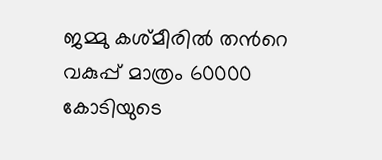ജമ്മു കശ്മീരില്‍ തന്‍റെ വകുപ്പ് മാത്രം 60000 കോടിയുടെ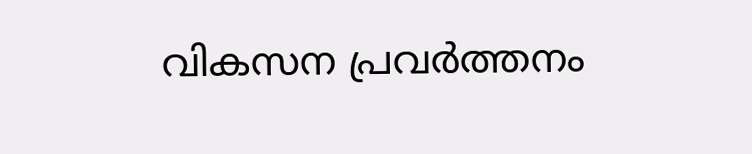വികസന പ്രവര്‍ത്തനം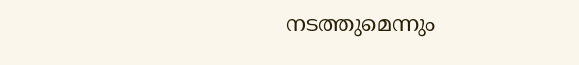നടത്തുമെന്നും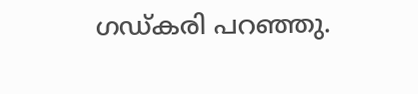ഗഡ്കരി പറഞ്ഞു.